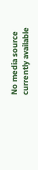No media source currently available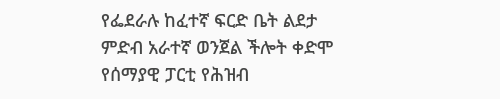የፌደራሉ ከፈተኛ ፍርድ ቤት ልደታ ምድብ አራተኛ ወንጀል ችሎት ቀድሞ የሰማያዊ ፓርቲ የሕዝብ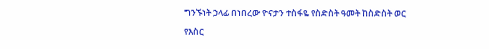ግንኙነት ኃላፊ በነበረው ዮናታን ተስፋዬ የስድስት ዓመት ከስድስት ወር የእስር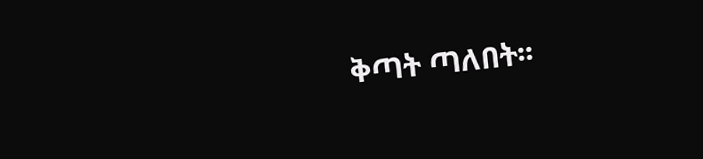ቅጣት ጣለበት፡፡